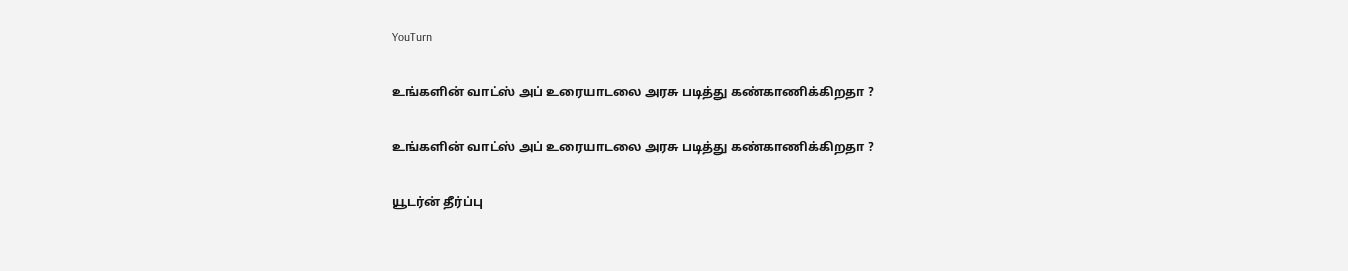YouTurn

உங்களின் வாட்ஸ் அப் உரையாடலை அரசு படித்து கண்காணிக்கிறதா ?

உங்களின் வாட்ஸ் அப் உரையாடலை அரசு படித்து கண்காணிக்கிறதா ?

யூடர்ன் தீர்ப்பு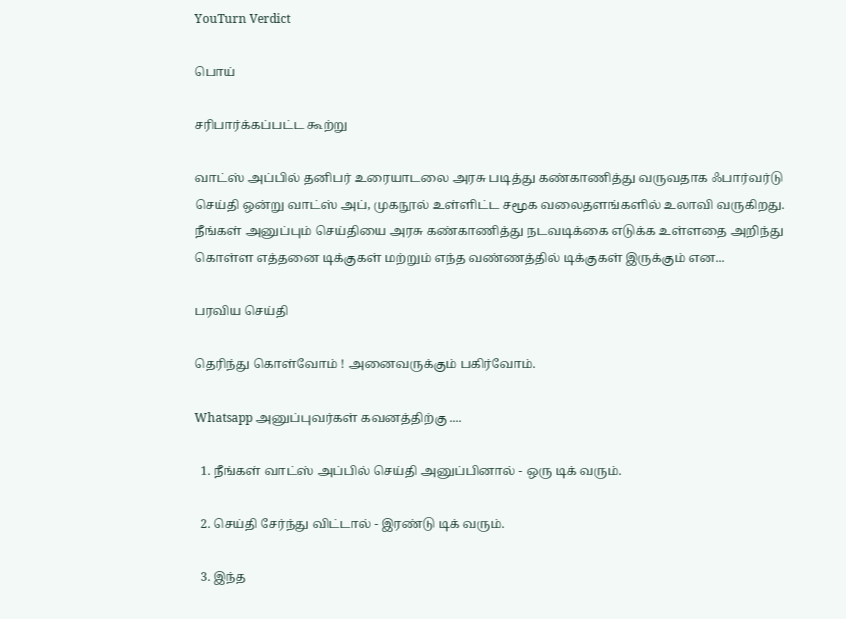YouTurn Verdict

பொய்

சரிபார்க்கப்பட்ட கூற்று

வாட்ஸ் அப்பில் தனிபர் உரையாடலை அரசு படித்து கண்காணித்து வருவதாக ஃபார்வர்டு செய்தி ஒன்று வாட்ஸ் அப், முகநூல் உள்ளிட்ட சமூக வலைதளங்களில் உலாவி வருகிறது. நீங்கள் அனுப்பும் செய்தியை அரசு கண்காணித்து நடவடிக்கை எடுக்க உள்ளதை அறிந்து கொள்ள எத்தனை டிக்குகள் மற்றும் எந்த வண்ணத்தில் டிக்குகள் இருக்கும் என...

பரவிய செய்தி

தெரிந்து கொள்வோம் ! அனைவருக்கும் பகிர்வோம்.

Whatsapp அனுப்புவர்கள் கவனத்திற்கு ....

  1. நீங்கள் வாட்ஸ் அப்பில் செய்தி அனுப்பினால் - ஒரு டிக் வரும்.

  2. செய்தி சேர்ந்து விட்டால் - இரண்டு டிக் வரும்.

  3. இந்த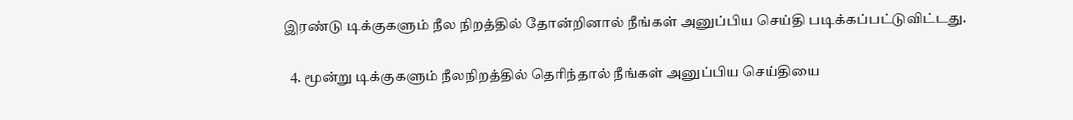இரண்டு டிக்குகளும் நீல நிறத்தில் தோன்றினால் நீங்கள் அனுப்பிய செய்தி படிக்கப்பட்டுவிட்டது.

  4. மூன்று டிக்குகளும் நீலநிறத்தில் தெரிந்தால் நீங்கள் அனுப்பிய செய்தியை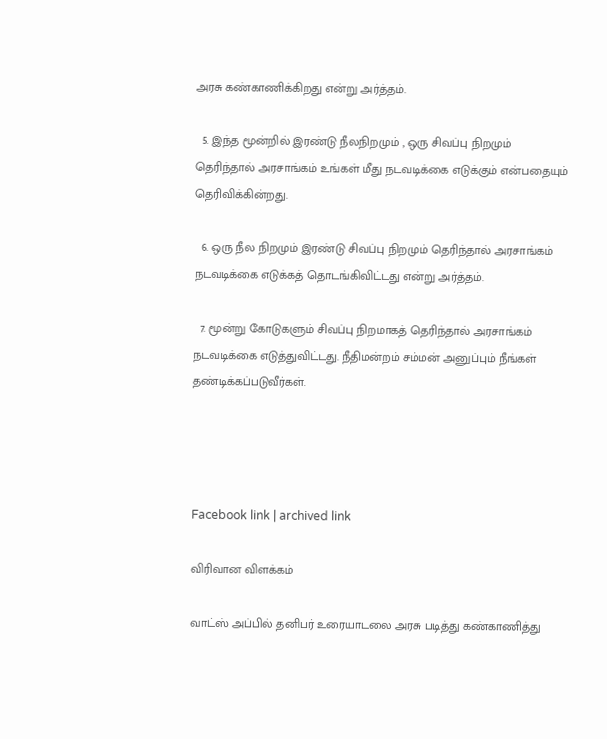அரசு கண்காணிக்கிறது என்று அர்த்தம்.

  5. இந்த மூன்றில் இரண்டு நீலநிறமும் , ஒரு சிவப்பு நிறமும் தெரிந்தால் அரசாங்கம் உங்கள் மீது நடவடிக்கை எடுக்கும் என்பதையும் தெரிவிக்கின்றது.

  6. ஒரு நீல நிறமும் இரண்டு சிவப்பு நிறமும் தெரிந்தால் அரசாங்கம் நடவடிக்கை எடுக்கத் தொடங்கிவிட்டது என்று அர்த்தம்.

  7. மூன்று கோடுகளும் சிவப்பு நிறமாகத் தெரிந்தால் அரசாங்கம் நடவடிக்கை எடுத்துவிட்டது. நீதிமன்றம் சம்மன் அனுப்பும் நீங்கள் தண்டிக்கப்படுவீர்கள்.




Facebook link | archived link

விரிவான விளக்கம்

வாட்ஸ் அப்பில் தனிபர் உரையாடலை அரசு படித்து கண்காணித்து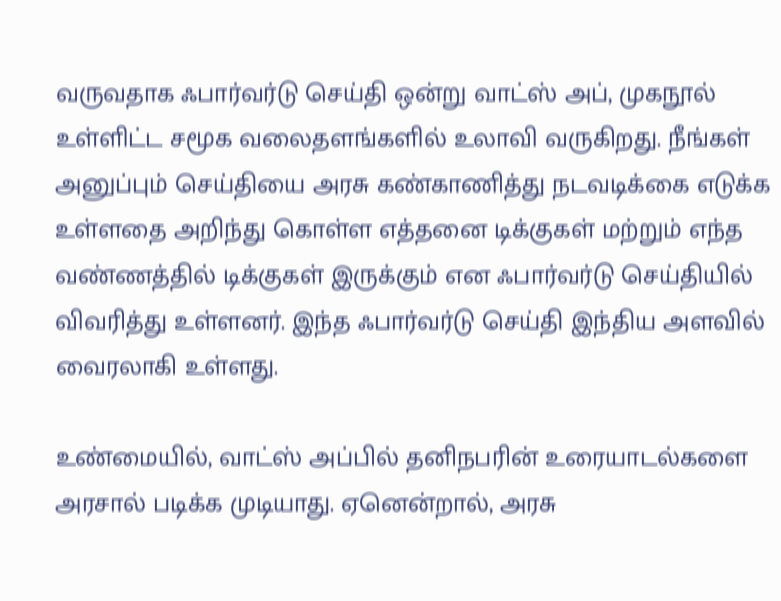வருவதாக ஃபார்வர்டு செய்தி ஒன்று வாட்ஸ் அப், முகநூல் உள்ளிட்ட சமூக வலைதளங்களில் உலாவி வருகிறது. நீங்கள் அனுப்பும் செய்தியை அரசு கண்காணித்து நடவடிக்கை எடுக்க உள்ளதை அறிந்து கொள்ள எத்தனை டிக்குகள் மற்றும் எந்த வண்ணத்தில் டிக்குகள் இருக்கும் என ஃபார்வர்டு செய்தியில் விவரித்து உள்ளனர். இந்த ஃபார்வர்டு செய்தி இந்திய அளவில் வைரலாகி உள்ளது.

உண்மையில், வாட்ஸ் அப்பில் தனிநபரின் உரையாடல்களை அரசால் படிக்க முடியாது. ஏனென்றால், அரசு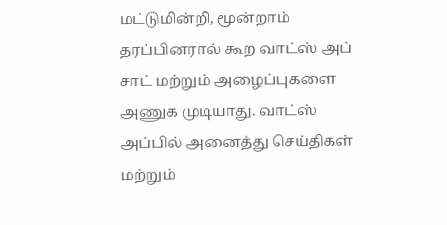மட்டுமின்றி, மூன்றாம் தரப்பினரால் கூற வாட்ஸ் அப் சாட் மற்றும் அழைப்புகளை அணுக முடியாது. வாட்ஸ் அப்பில் அனைத்து செய்திகள் மற்றும்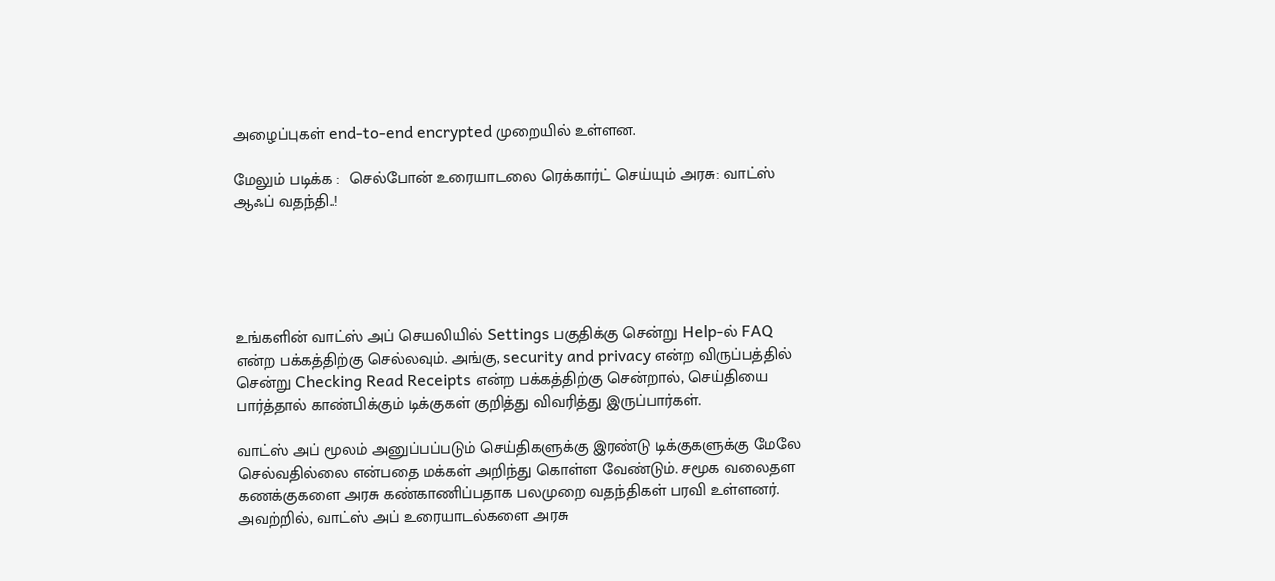அழைப்புகள் end-to-end encrypted முறையில் உள்ளன.

மேலும் படிக்க :  செல்போன் உரையாடலை ரெக்கார்ட் செய்யும் அரசு: வாட்ஸ் ஆஃப் வதந்தி..!





உங்களின் வாட்ஸ் அப் செயலியில் Settings பகுதிக்கு சென்று Help-ல் FAQ என்ற பக்கத்திற்கு செல்லவும். அங்கு, security and privacy என்ற விருப்பத்தில் சென்று Checking Read Receipts என்ற பக்கத்திற்கு சென்றால், செய்தியை பார்த்தால் காண்பிக்கும் டிக்குகள் குறித்து விவரித்து இருப்பார்கள்.

வாட்ஸ் அப் மூலம் அனுப்பப்படும் செய்திகளுக்கு இரண்டு டிக்குகளுக்கு மேலே செல்வதில்லை என்பதை மக்கள் அறிந்து கொள்ள வேண்டும். சமூக வலைதள கணக்குகளை அரசு கண்காணிப்பதாக பலமுறை வதந்திகள் பரவி உள்ளனர். அவற்றில், வாட்ஸ் அப் உரையாடல்களை அரசு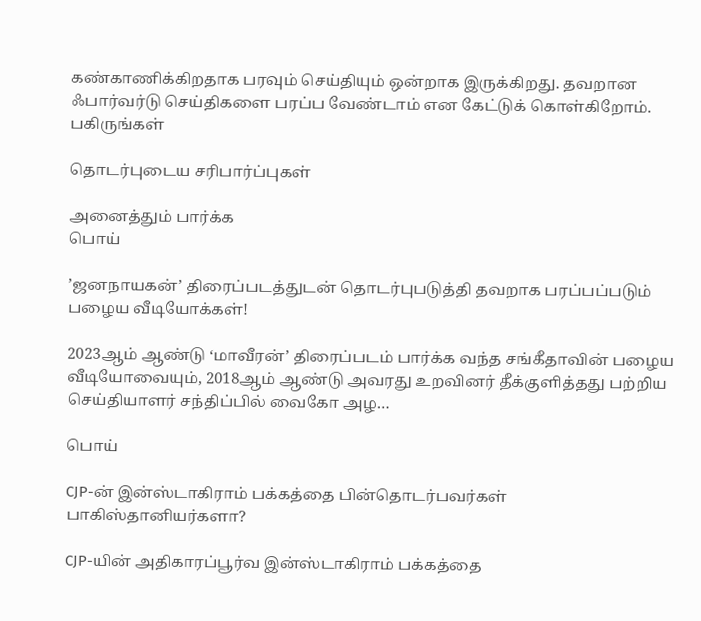கண்காணிக்கிறதாக பரவும் செய்தியும் ஒன்றாக இருக்கிறது. தவறான ஃபார்வர்டு செய்திகளை பரப்ப வேண்டாம் என கேட்டுக் கொள்கிறோம்.
பகிருங்கள்

தொடர்புடைய சரிபார்ப்புகள்

அனைத்தும் பார்க்க
பொய்

’ஜனநாயகன்’ திரைப்படத்துடன் தொடர்புபடுத்தி தவறாக பரப்பப்படும் பழைய வீடியோக்கள்!

2023ஆம் ஆண்டு ‘மாவீரன்’ திரைப்படம் பார்க்க வந்த சங்கீதாவின் பழைய வீடியோவையும், 2018ஆம் ஆண்டு அவரது உறவினர் தீக்குளித்தது பற்றிய செய்தியாளர் சந்திப்பில் வைகோ அழ…

பொய்

CJP-ன் இன்ஸ்டாகிராம் பக்கத்தை பின்தொடர்பவர்கள் பாகிஸ்தானியர்களா?

CJP-யின் அதிகாரப்பூர்வ இன்ஸ்டாகிராம் பக்கத்தை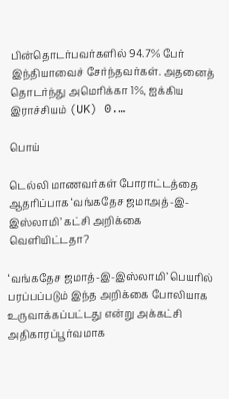பின்தொடர்பவர்களில் 94.7% பேர் இந்தியாவைச் சேர்ந்தவர்கள். அதனைத் தொடர்ந்து அமெரிக்கா 1%, ஐக்கிய இராச்சியம் (UK) 0.…

பொய்

டெல்லி மாணவர்கள் போராட்டத்தை ஆதரிப்பாக ‘வங்கதேச ஜமாஅத்-இ-இஸ்லாமி’ கட்சி அறிக்கை வெளியிட்டதா?

‘வங்கதேச ஜமாத்-இ-இஸ்லாமி’ பெயரில் பரப்பப்படும் இந்த அறிக்கை போலியாக உருவாக்கப்பட்டது என்று அக்கட்சி அதிகாரப்பூர்வமாக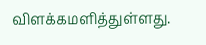விளக்கமளித்துள்ளது.